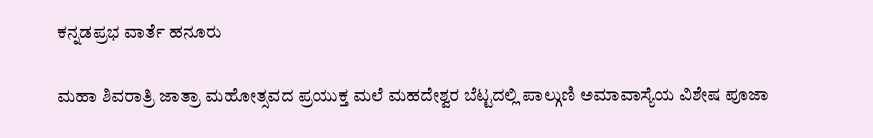ಕನ್ನಡಪ್ರಭ ವಾರ್ತೆ ಹನೂರು

ಮಹಾ ಶಿವರಾತ್ರಿ ಜಾತ್ರಾ ಮಹೋತ್ಸವದ ಪ್ರಯುಕ್ತ ಮಲೆ ಮಹದೇಶ್ವರ ಬೆಟ್ಟದಲ್ಲಿ ಪಾಲ್ಗುಣಿ ಅಮಾವಾಸ್ಯೆಯ ವಿಶೇಷ ಪೂಜಾ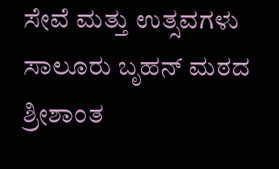ಸೇವೆ ಮತ್ತು ಉತ್ಸವಗಳು ಸಾಲೂರು ಬೃಹನ್ ಮಠದ ಶ್ರೀಶಾಂತ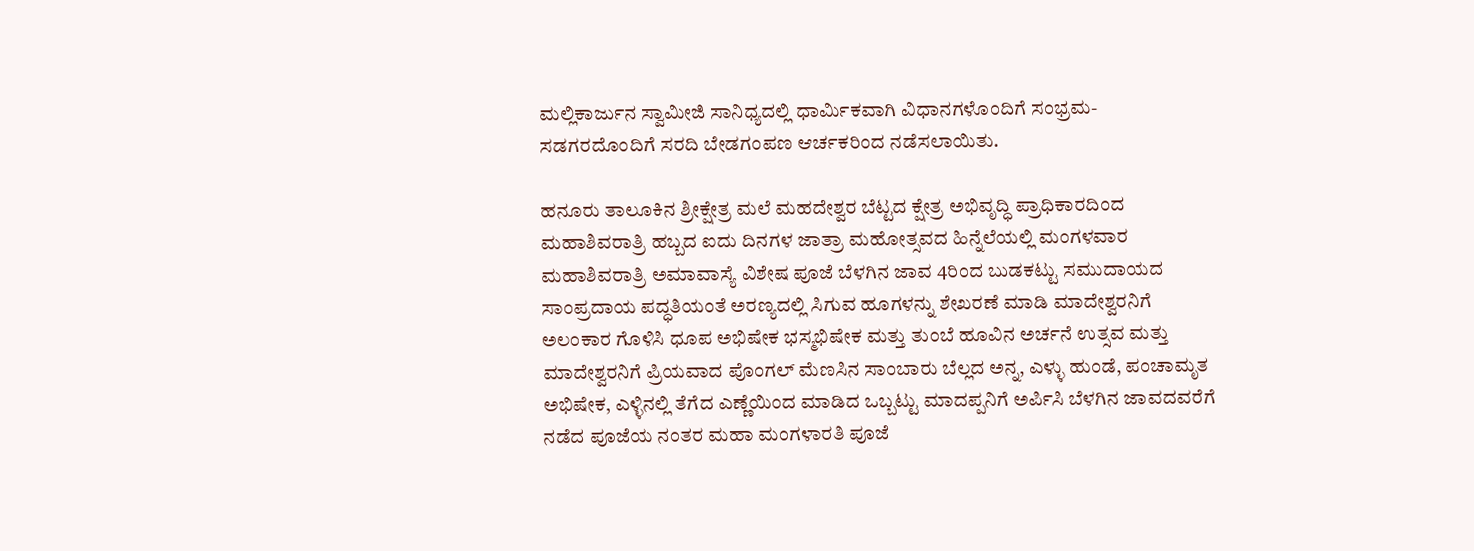ಮಲ್ಲಿಕಾರ್ಜುನ ಸ್ವಾಮೀಜಿ ಸಾನಿಧ್ಯದಲ್ಲಿ ಧಾರ್ಮಿಕವಾಗಿ ವಿಧಾನಗಳೊಂದಿಗೆ ಸಂಭ್ರಮ-ಸಡಗರದೊಂದಿಗೆ ಸರದಿ ಬೇಡಗಂಪಣ ಆರ್ಚಕರಿಂದ ನಡೆಸಲಾಯಿತು.

ಹನೂರು ತಾಲೂಕಿನ ಶ್ರೀಕ್ಷೇತ್ರ ಮಲೆ ಮಹದೇಶ್ವರ ಬೆಟ್ಟದ ಕ್ಷೇತ್ರ ಅಭಿವೃದ್ಧಿ ಪ್ರಾಧಿಕಾರದಿಂದ ಮಹಾಶಿವರಾತ್ರಿ ಹಬ್ಬದ ಐದು ದಿನಗಳ ಜಾತ್ರಾ ಮಹೋತ್ಸವದ ಹಿನ್ನೆಲೆಯಲ್ಲಿ ಮಂಗಳವಾರ ಮಹಾಶಿವರಾತ್ರಿ ಅಮಾವಾಸ್ಯೆ ವಿಶೇಷ ಪೂಜೆ ಬೆಳಗಿನ ಜಾವ 4ರಿಂದ ಬುಡಕಟ್ಟು ಸಮುದಾಯದ ಸಾಂಪ್ರದಾಯ ಪದ್ಧತಿಯಂತೆ ಅರಣ್ಯದಲ್ಲಿ ಸಿಗುವ ಹೂಗಳನ್ನು ಶೇಖರಣೆ ಮಾಡಿ ಮಾದೇಶ್ವರನಿಗೆ ಅಲಂಕಾರ ಗೊಳಿಸಿ ಧೂಪ ಅಭಿಷೇಕ ಭಸ್ಮಭಿಷೇಕ ಮತ್ತು ತುಂಬೆ ಹೂವಿನ ಅರ್ಚನೆ ಉತ್ಸವ ಮತ್ತು ಮಾದೇಶ್ವರನಿಗೆ ಪ್ರಿಯವಾದ ಪೊಂಗಲ್ ಮೆಣಸಿನ ಸಾಂಬಾರು ಬೆಲ್ಲದ ಅನ್ನ, ಎಳ್ಳು ಹುಂಡೆ, ಪಂಚಾಮೃತ ಅಭಿಷೇಕ, ಎಳ್ಳಿನಲ್ಲಿ ತೆಗೆದ ಎಣ್ಣೆಯಿಂದ ಮಾಡಿದ ಒಬ್ಬಟ್ಟು ಮಾದಪ್ಪನಿಗೆ ಅರ್ಪಿಸಿ ಬೆಳಗಿನ ಜಾವದವರೆಗೆ ನಡೆದ ಪೂಜೆಯ ನಂತರ ಮಹಾ ಮಂಗಳಾರತಿ ಪೂಜೆ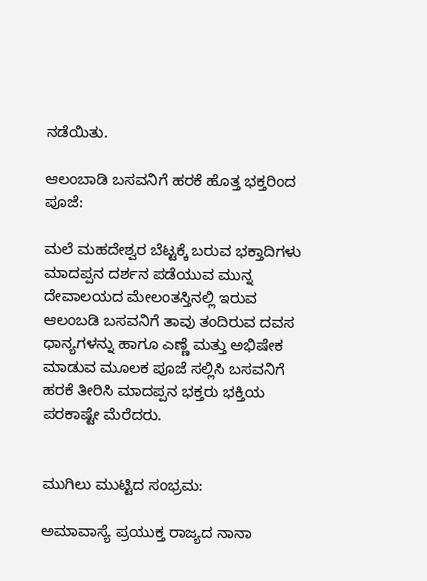ನಡೆಯಿತು.

ಆಲಂಬಾಡಿ ಬಸವನಿಗೆ ಹರಕೆ ಹೊತ್ತ ಭಕ್ತರಿಂದ ಪೂಜೆ:

ಮಲೆ ಮಹದೇಶ್ವರ ಬೆಟ್ಟಕ್ಕೆ ಬರುವ ಭಕ್ತಾದಿಗಳು ಮಾದಪ್ಪನ ದರ್ಶನ ಪಡೆಯುವ ಮುನ್ನ ದೇವಾಲಯದ ಮೇಲಂತಸ್ತಿನಲ್ಲಿ ಇರುವ ಆಲಂಬಡಿ ಬಸವನಿಗೆ ತಾವು ತಂದಿರುವ ದವಸ ಧಾನ್ಯಗಳನ್ನು ಹಾಗೂ ಎಣ್ಣೆ ಮತ್ತು ಅಭಿಷೇಕ ಮಾಡುವ ಮೂಲಕ ಪೂಜೆ ಸಲ್ಲಿಸಿ ಬಸವನಿಗೆ ಹರಕೆ ತೀರಿಸಿ ಮಾದಪ್ಪನ ಭಕ್ತರು ಭಕ್ತಿಯ ಪರಕಾಷ್ಟೇ ಮೆರೆದರು.


ಮುಗಿಲು ಮುಟ್ಟಿದ ಸಂಭ್ರಮ:

ಅಮಾವಾಸ್ಯೆ ಪ್ರಯುಕ್ತ ರಾಜ್ಯದ ನಾನಾ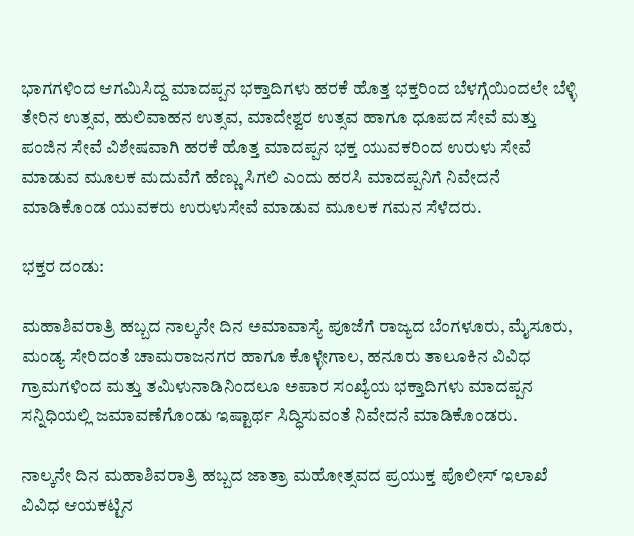ಭಾಗಗಳಿಂದ ಆಗಮಿಸಿದ್ದ ಮಾದಪ್ಪನ ಭಕ್ತಾದಿಗಳು ಹರಕೆ ಹೊತ್ತ ಭಕ್ತರಿಂದ ಬೆಳಗ್ಗೆಯಿಂದಲೇ ಬೆಳ್ಳಿ ತೇರಿನ ಉತ್ಸವ, ಹುಲಿವಾಹನ ಉತ್ಸವ, ಮಾದೇಶ್ವರ ಉತ್ಸವ ಹಾಗೂ ಧೂಪದ ಸೇವೆ ಮತ್ತು ಪಂಜಿನ ಸೇವೆ ವಿಶೇಷವಾಗಿ ಹರಕೆ ಹೊತ್ತ ಮಾದಪ್ಪನ ಭಕ್ತ ಯುವಕರಿಂದ ಉರುಳು ಸೇವೆ ಮಾಡುವ ಮೂಲಕ ಮದುವೆಗೆ ಹೆಣ್ಣು ಸಿಗಲಿ ಎಂದು ಹರಸಿ ಮಾದಪ್ಪನಿಗೆ ನಿವೇದನೆ ಮಾಡಿಕೊಂಡ ಯುವಕರು ಉರುಳುಸೇವೆ ಮಾಡುವ ಮೂಲಕ ಗಮನ ಸೆಳೆದರು.

ಭಕ್ತರ ದಂಡು:

ಮಹಾಶಿವರಾತ್ರಿ ಹಬ್ಬದ ನಾಲ್ಕನೇ ದಿನ ಅಮಾವಾಸ್ಯೆ ಪೂಜೆಗೆ ರಾಜ್ಯದ ಬೆಂಗಳೂರು, ಮೈಸೂರು, ಮಂಡ್ಯ ಸೇರಿದಂತೆ ಚಾಮರಾಜನಗರ ಹಾಗೂ ಕೊಳ್ಳೇಗಾಲ, ಹನೂರು ತಾಲೂಕಿನ ವಿವಿಧ ಗ್ರಾಮಗಳಿಂದ ಮತ್ತು ತಮಿಳುನಾಡಿನಿಂದಲೂ ಅಪಾರ ಸಂಖ್ಯೆಯ ಭಕ್ತಾದಿಗಳು ಮಾದಪ್ಪನ ಸನ್ನಿಧಿಯಲ್ಲಿ ಜಮಾವಣೆಗೊಂಡು ಇಷ್ಟಾರ್ಥ ಸಿದ್ಧಿಸುವಂತೆ ನಿವೇದನೆ ಮಾಡಿಕೊಂಡರು.

ನಾಲ್ಕನೇ ದಿನ ಮಹಾಶಿವರಾತ್ರಿ ಹಬ್ಬದ ಜಾತ್ರಾ ಮಹೋತ್ಸವದ ಪ್ರಯುಕ್ತ ಪೊಲೀಸ್ ಇಲಾಖೆ ವಿವಿಧ ಆಯಕಟ್ಟಿನ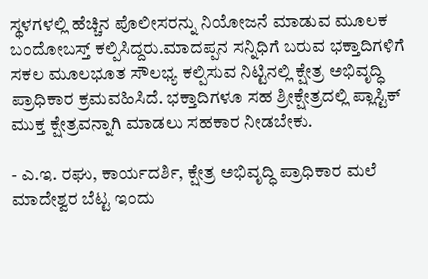ಸ್ಥಳಗಳಲ್ಲಿ ಹೆಚ್ಚಿನ ಪೊಲೀಸರನ್ನು ನಿಯೋಜನೆ ಮಾಡುವ ಮೂಲಕ ಬಂದೋಬಸ್ತ್ ಕಲ್ಪಿಸಿದ್ದರು.ಮಾದಪ್ಪನ ಸನ್ನಿಧಿಗೆ ಬರುವ ಭಕ್ತಾದಿಗಳಿಗೆ ಸಕಲ ಮೂಲಭೂತ ಸೌಲಭ್ಯ ಕಲ್ಪಿಸುವ ನಿಟ್ಟಿನಲ್ಲಿ ಕ್ಷೇತ್ರ ಅಭಿವೃದ್ಧಿ ಪ್ರಾಧಿಕಾರ ಕ್ರಮವಹಿಸಿದೆ. ಭಕ್ತಾದಿಗಳೂ ಸಹ ಶ್ರೀಕ್ಷೇತ್ರದಲ್ಲಿ ಪ್ಲಾಸ್ಟಿಕ್ ಮುಕ್ತ ಕ್ಷೇತ್ರವನ್ನಾಗಿ ಮಾಡಲು ಸಹಕಾರ ನೀಡಬೇಕು.

- ಎ.ಇ. ರಘು, ಕಾರ್ಯದರ್ಶಿ, ಕ್ಷೇತ್ರ ಅಭಿವೃದ್ಧಿ ಪ್ರಾಧಿಕಾರ ಮಲೆ ಮಾದೇಶ್ವರ ಬೆಟ್ಟ ಇಂದು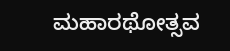ಮಹಾರಥೋತ್ಸವ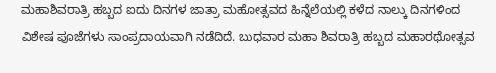ಮಹಾಶಿವರಾತ್ರಿ ಹಬ್ಬದ ಐದು ದಿನಗಳ ಜಾತ್ರಾ ಮಹೋತ್ಸವದ ಹಿನ್ನೆಲೆಯಲ್ಲಿ ಕಳೆದ ನಾಲ್ಕು ದಿನಗಳಿಂದ ವಿಶೇಷ ಪೂಜೆಗಳು ಸಾಂಪ್ರದಾಯವಾಗಿ ನಡೆದಿದೆ. ಬುಧವಾರ ಮಹಾ ಶಿವರಾತ್ರಿ ಹಬ್ಬದ ಮಹಾರಥೋತ್ಸವ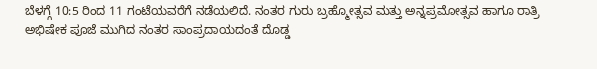ಬೆಳಗ್ಗೆ 10:5 ರಿಂದ 11 ಗಂಟೆಯವರೆಗೆ ನಡೆಯಲಿದೆ. ನಂತರ ಗುರು ಬ್ರಹ್ಮೋತ್ಸವ ಮತ್ತು ಅನ್ನಪ್ರಮೋತ್ಸವ ಹಾಗೂ ರಾತ್ರಿ ಅಭಿಷೇಕ ಪೂಜೆ ಮುಗಿದ ನಂತರ ಸಾಂಪ್ರದಾಯದಂತೆ ದೊಡ್ಡ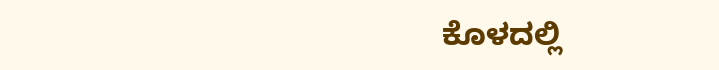ಕೊಳದಲ್ಲಿ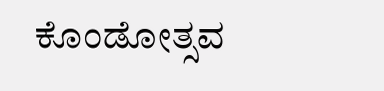ಕೊಂಡೋತ್ಸವ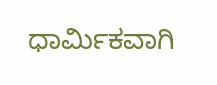ಧಾರ್ಮಿಕವಾಗಿ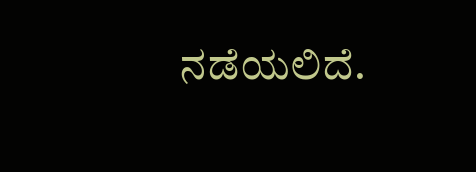ನಡೆಯಲಿದೆ.